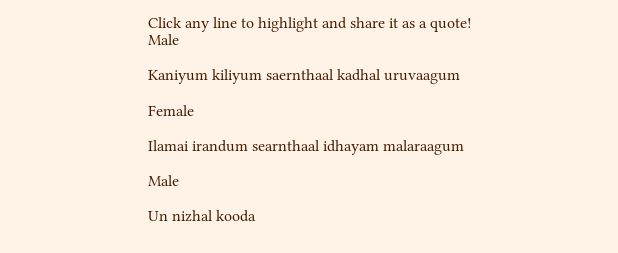Click any line to highlight and share it as a quote!
Male

Kaniyum kiliyum saernthaal kadhal uruvaagum

Female

Ilamai irandum searnthaal idhayam malaraagum

Male

Un nizhal kooda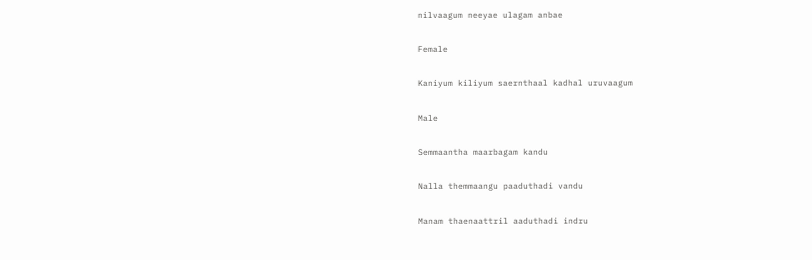nilvaagum neeyae ulagam anbae

Female

Kaniyum kiliyum saernthaal kadhal uruvaagum

Male

Semmaantha maarbagam kandu

Nalla themmaangu paaduthadi vandu

Manam thaenaattril aaduthadi indru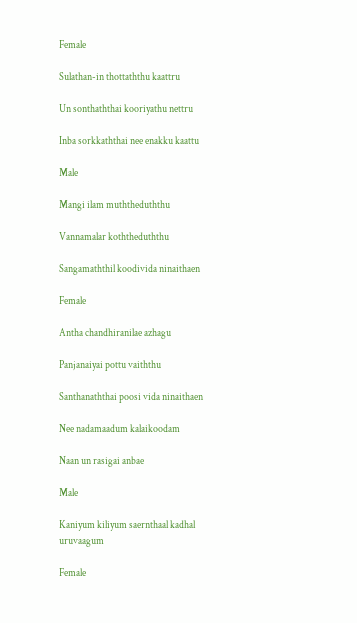Female

Sulathan-in thottaththu kaattru

Un sonthaththai kooriyathu nettru

Inba sorkkaththai nee enakku kaattu

Male

Mangi ilam muththeduththu

Vannamalar koththeduththu

Sangamaththil koodivida ninaithaen

Female

Antha chandhiranilae azhagu

Panjanaiyai pottu vaiththu

Santhanaththai poosi vida ninaithaen

Nee nadamaadum kalaikoodam

Naan un rasigai anbae

Male

Kaniyum kiliyum saernthaal kadhal uruvaagum

Female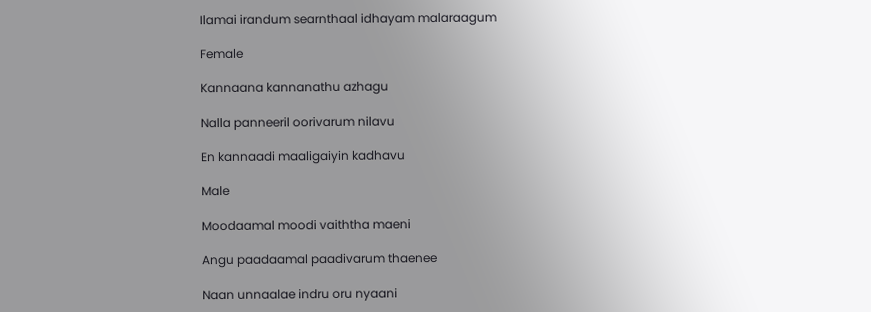Ilamai irandum searnthaal idhayam malaraagum

Female

Kannaana kannanathu azhagu

Nalla panneeril oorivarum nilavu

En kannaadi maaligaiyin kadhavu

Male

Moodaamal moodi vaiththa maeni

Angu paadaamal paadivarum thaenee

Naan unnaalae indru oru nyaani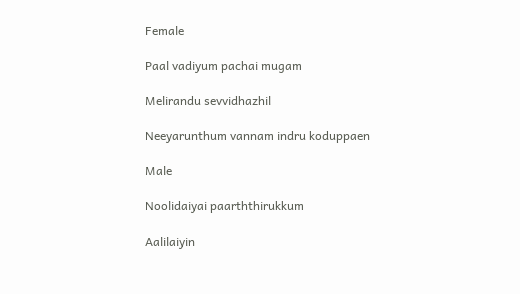Female

Paal vadiyum pachai mugam

Melirandu sevvidhazhil

Neeyarunthum vannam indru koduppaen

Male

Noolidaiyai paarththirukkum

Aalilaiyin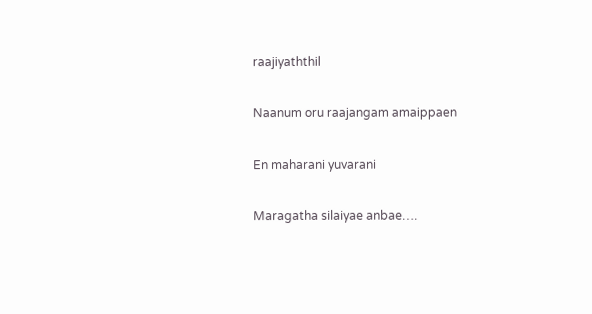raajiyaththil

Naanum oru raajangam amaippaen

En maharani yuvarani

Maragatha silaiyae anbae….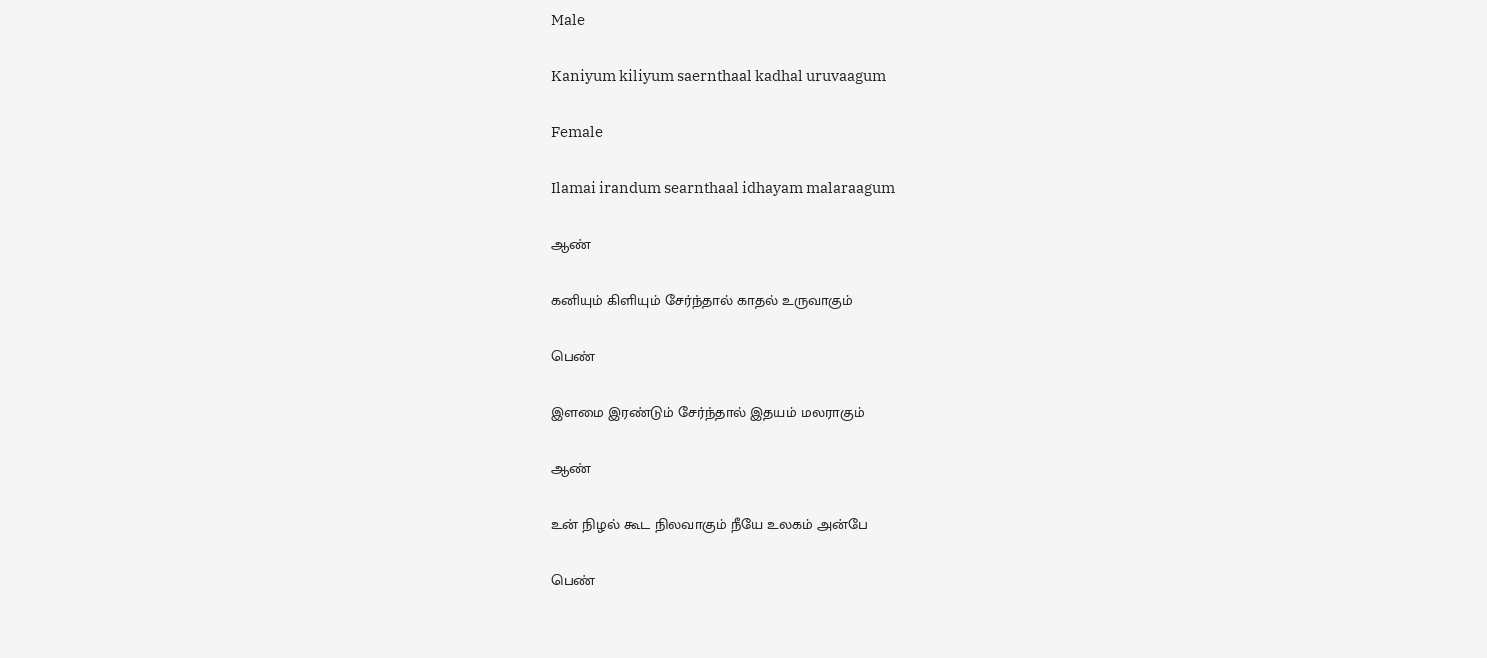Male

Kaniyum kiliyum saernthaal kadhal uruvaagum

Female

Ilamai irandum searnthaal idhayam malaraagum

ஆண்

கனியும் கிளியும் சேர்ந்தால் காதல் உருவாகும்

பெண்

இளமை இரண்டும் சேர்ந்தால் இதயம் மலராகும்

ஆண்

உன் நிழல் கூட நிலவாகும் நீயே உலகம் அன்பே

பெண்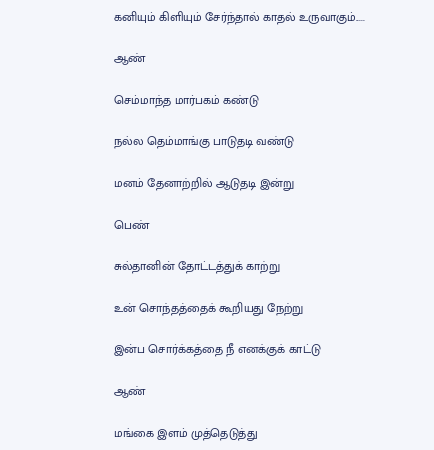கனியும் கிளியும் சேர்ந்தால் காதல் உருவாகும்.....

ஆண்

செம்மாந்த மார்பகம் கண்டு

நல்ல தெம்மாங்கு பாடுதடி வண்டு

மனம் தேனாற்றில் ஆடுதடி இன்று

பெண்

சுல்தானின் தோட்டத்துக் காற்று

உன் சொந்தத்தைக் கூறியது நேற்று

இன்ப சொர்க்கத்தை நீ எனக்குக் காட்டு

ஆண்

மங்கை இளம் முத்தெடுத்து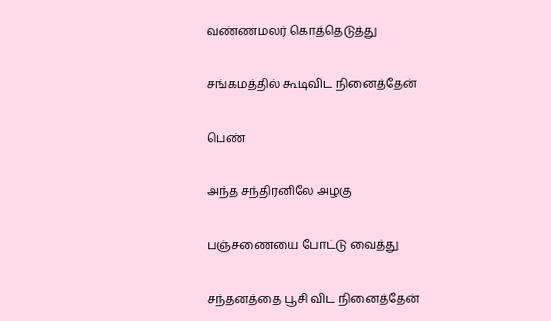வண்ணமலர் கொத்தெடுத்து

சங்கமத்தில் கூடிவிட நினைத்தேன்

பெண்

அந்த சந்திரனிலே அழகு

பஞ்சணையை போட்டு வைத்து

சந்தனத்தை பூசி விட நினைத்தேன்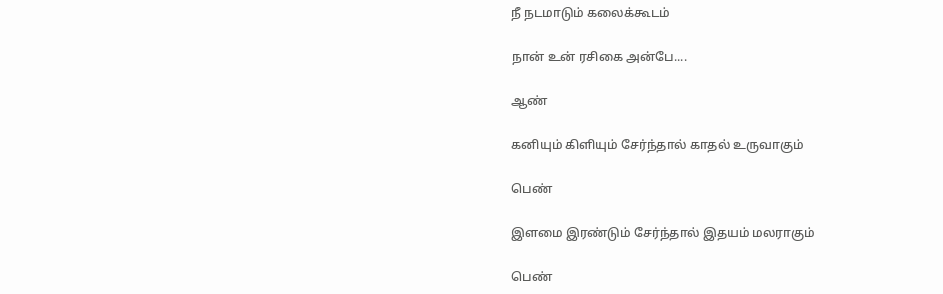நீ நடமாடும் கலைக்கூடம்

நான் உன் ரசிகை அன்பே....

ஆண்

கனியும் கிளியும் சேர்ந்தால் காதல் உருவாகும்

பெண்

இளமை இரண்டும் சேர்ந்தால் இதயம் மலராகும்

பெண்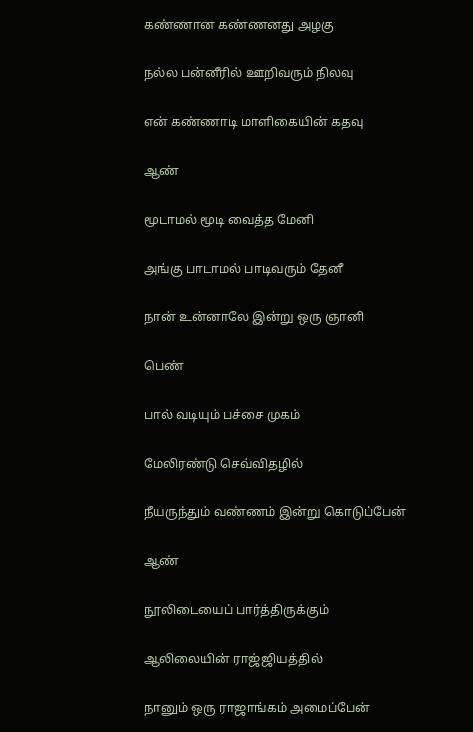கண்ணான கண்ணனது அழகு

நல்ல பன்னீரில் ஊறிவரும் நிலவு

என் கண்ணாடி மாளிகையின் கதவு

ஆண்

மூடாமல் மூடி வைத்த மேனி

அங்கு பாடாமல் பாடிவரும் தேனீ

நான் உன்னாலே இன்று ஒரு ஞானி

பெண்

பால் வடியும் பச்சை முகம்

மேலிரண்டு செவ்விதழில்

நீயருந்தும் வண்ணம் இன்று கொடுப்பேன்

ஆண்

நூலிடையைப் பார்த்திருக்கும்

ஆலிலையின் ராஜ்ஜியத்தில்

நானும் ஒரு ராஜாங்கம் அமைப்பேன்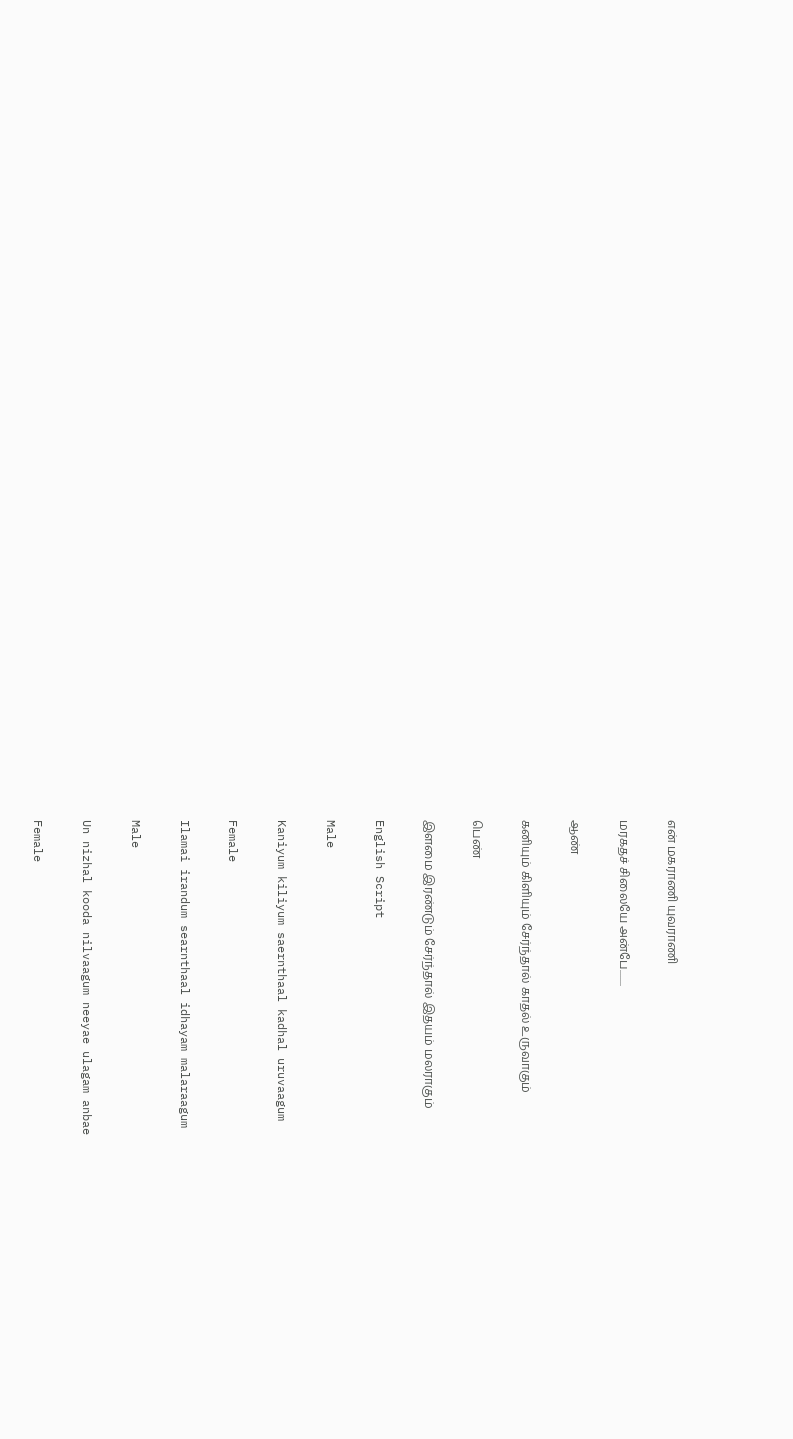என் மகராணி யுவராணி

மரகதச் சிலையே அன்பே........

ஆண்

கனியும் கிளியும் சேர்ந்தால் காதல் உருவாகும்

பெண்

இளமை இரண்டும் சேர்ந்தால் இதயம் மலராகும்

English Script

Male

Kaniyum kiliyum saernthaal kadhal uruvaagum

Female

Ilamai irandum searnthaal idhayam malaraagum

Male

Un nizhal kooda nilvaagum neeyae ulagam anbae

Female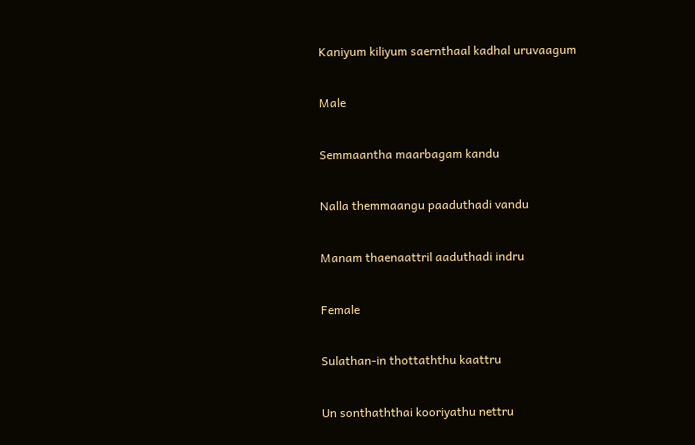Kaniyum kiliyum saernthaal kadhal uruvaagum

Male

Semmaantha maarbagam kandu

Nalla themmaangu paaduthadi vandu

Manam thaenaattril aaduthadi indru

Female

Sulathan-in thottaththu kaattru

Un sonthaththai kooriyathu nettru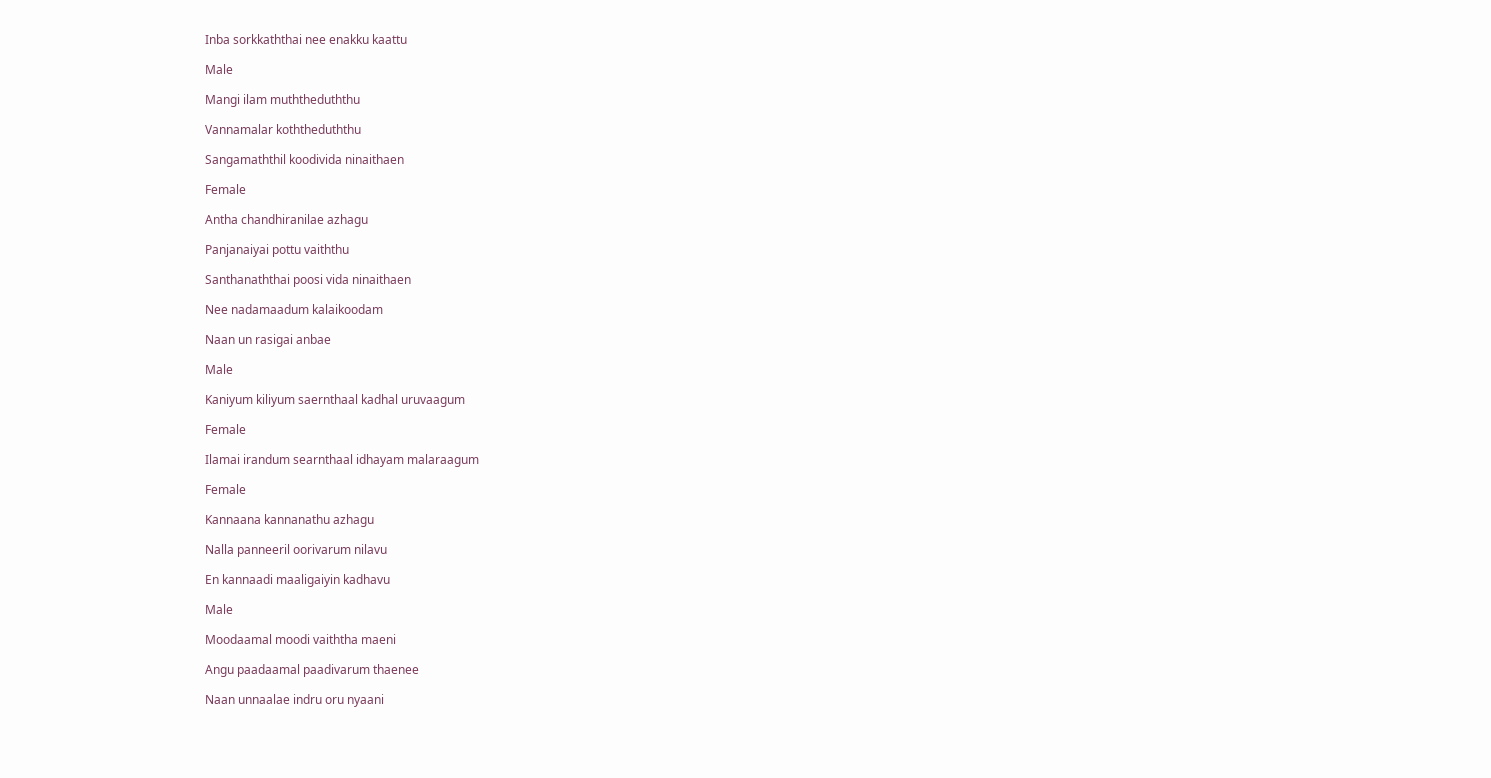Inba sorkkaththai nee enakku kaattu

Male

Mangi ilam muththeduththu

Vannamalar koththeduththu

Sangamaththil koodivida ninaithaen

Female

Antha chandhiranilae azhagu

Panjanaiyai pottu vaiththu

Santhanaththai poosi vida ninaithaen

Nee nadamaadum kalaikoodam

Naan un rasigai anbae

Male

Kaniyum kiliyum saernthaal kadhal uruvaagum

Female

Ilamai irandum searnthaal idhayam malaraagum

Female

Kannaana kannanathu azhagu

Nalla panneeril oorivarum nilavu

En kannaadi maaligaiyin kadhavu

Male

Moodaamal moodi vaiththa maeni

Angu paadaamal paadivarum thaenee

Naan unnaalae indru oru nyaani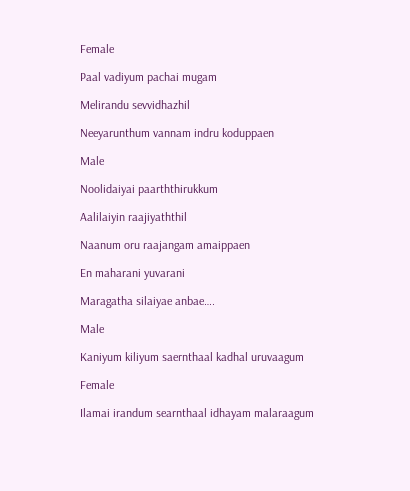Female

Paal vadiyum pachai mugam

Melirandu sevvidhazhil

Neeyarunthum vannam indru koduppaen

Male

Noolidaiyai paarththirukkum

Aalilaiyin raajiyaththil

Naanum oru raajangam amaippaen

En maharani yuvarani

Maragatha silaiyae anbae….

Male

Kaniyum kiliyum saernthaal kadhal uruvaagum

Female

Ilamai irandum searnthaal idhayam malaraagum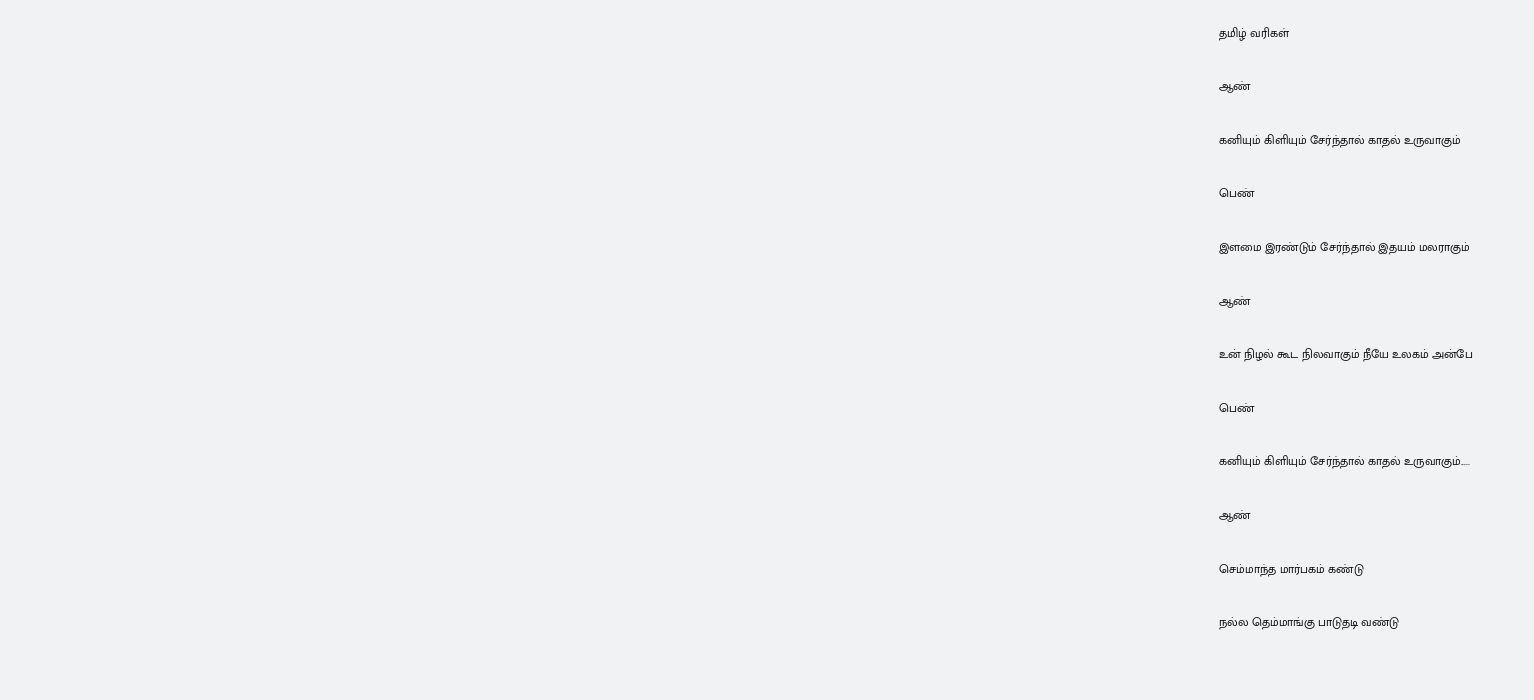தமிழ் வரிகள்

ஆண்

கனியும் கிளியும் சேர்ந்தால் காதல் உருவாகும்

பெண்

இளமை இரண்டும் சேர்ந்தால் இதயம் மலராகும்

ஆண்

உன் நிழல் கூட நிலவாகும் நீயே உலகம் அன்பே

பெண்

கனியும் கிளியும் சேர்ந்தால் காதல் உருவாகும்.....

ஆண்

செம்மாந்த மார்பகம் கண்டு

நல்ல தெம்மாங்கு பாடுதடி வண்டு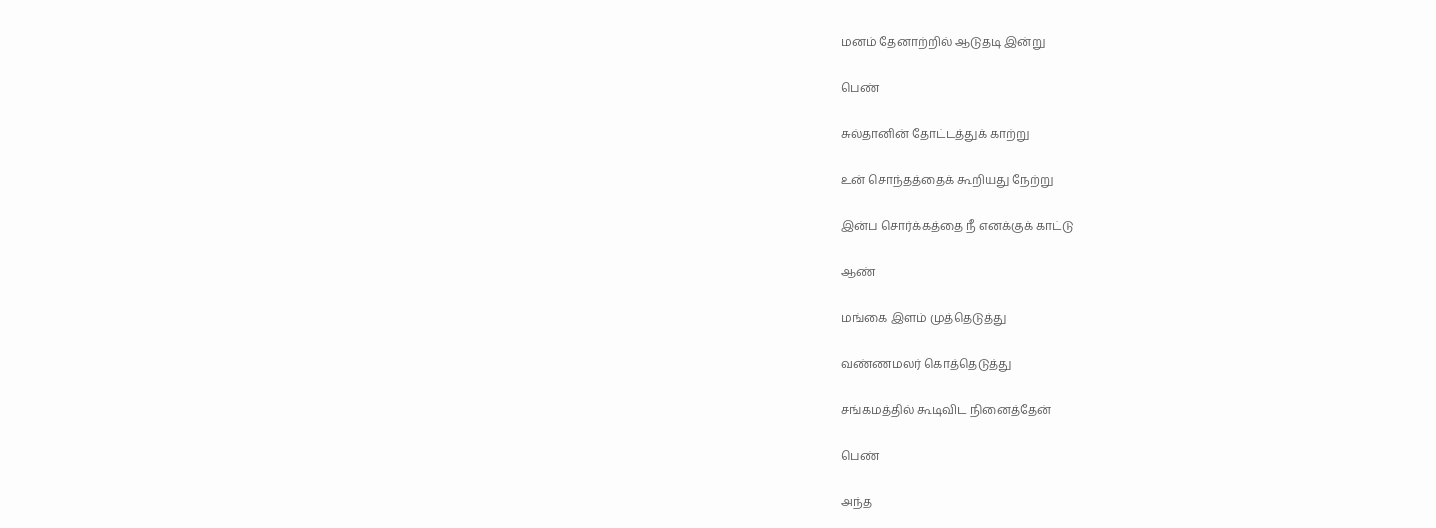மனம் தேனாற்றில் ஆடுதடி இன்று

பெண்

சுல்தானின் தோட்டத்துக் காற்று

உன் சொந்தத்தைக் கூறியது நேற்று

இன்ப சொர்க்கத்தை நீ எனக்குக் காட்டு

ஆண்

மங்கை இளம் முத்தெடுத்து

வண்ணமலர் கொத்தெடுத்து

சங்கமத்தில் கூடிவிட நினைத்தேன்

பெண்

அந்த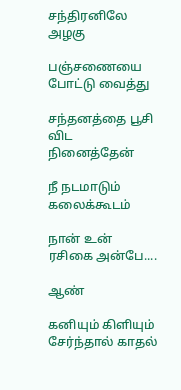சந்திரனிலே அழகு

பஞ்சணையை போட்டு வைத்து

சந்தனத்தை பூசி விட நினைத்தேன்

நீ நடமாடும் கலைக்கூடம்

நான் உன் ரசிகை அன்பே....

ஆண்

கனியும் கிளியும் சேர்ந்தால் காதல்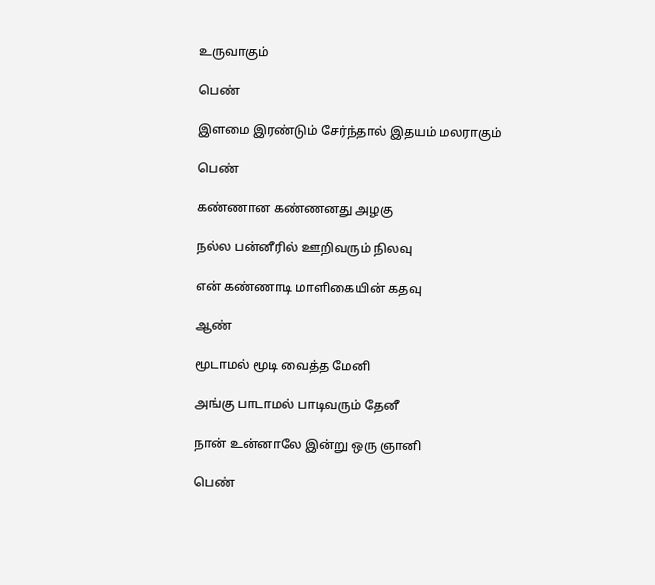உருவாகும்

பெண்

இளமை இரண்டும் சேர்ந்தால் இதயம் மலராகும்

பெண்

கண்ணான கண்ணனது அழகு

நல்ல பன்னீரில் ஊறிவரும் நிலவு

என் கண்ணாடி மாளிகையின் கதவு

ஆண்

மூடாமல் மூடி வைத்த மேனி

அங்கு பாடாமல் பாடிவரும் தேனீ

நான் உன்னாலே இன்று ஒரு ஞானி

பெண்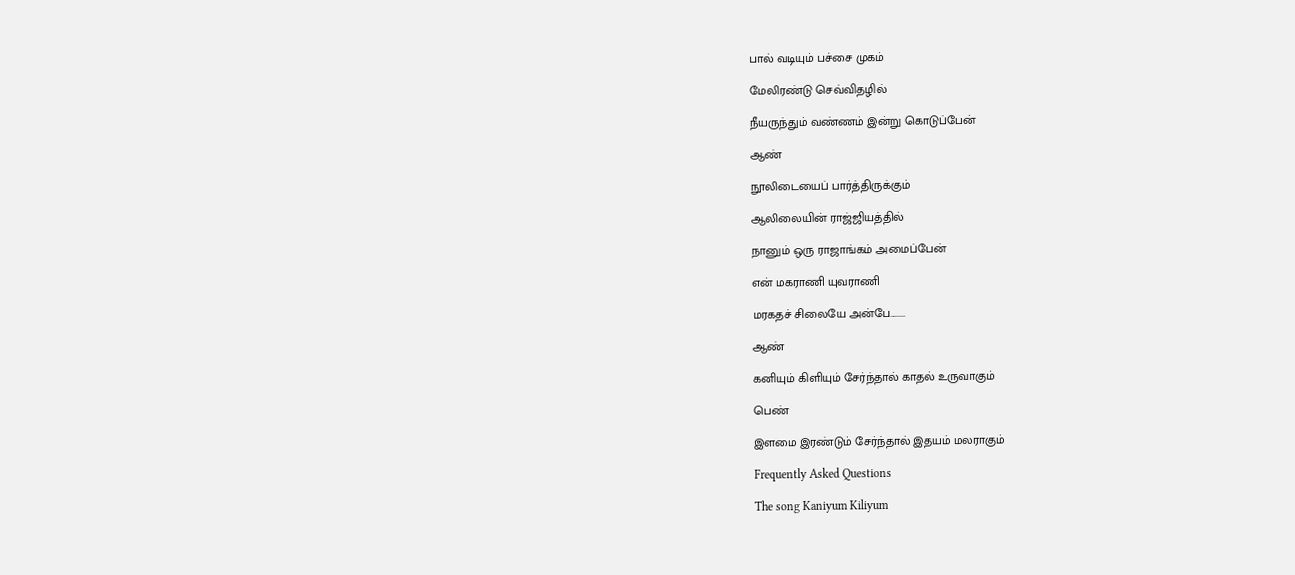பால் வடியும் பச்சை முகம்

மேலிரண்டு செவ்விதழில்

நீயருந்தும் வண்ணம் இன்று கொடுப்பேன்

ஆண்

நூலிடையைப் பார்த்திருக்கும்

ஆலிலையின் ராஜ்ஜியத்தில்

நானும் ஒரு ராஜாங்கம் அமைப்பேன்

என் மகராணி யுவராணி

மரகதச் சிலையே அன்பே........

ஆண்

கனியும் கிளியும் சேர்ந்தால் காதல் உருவாகும்

பெண்

இளமை இரண்டும் சேர்ந்தால் இதயம் மலராகும்

Frequently Asked Questions

The song Kaniyum Kiliyum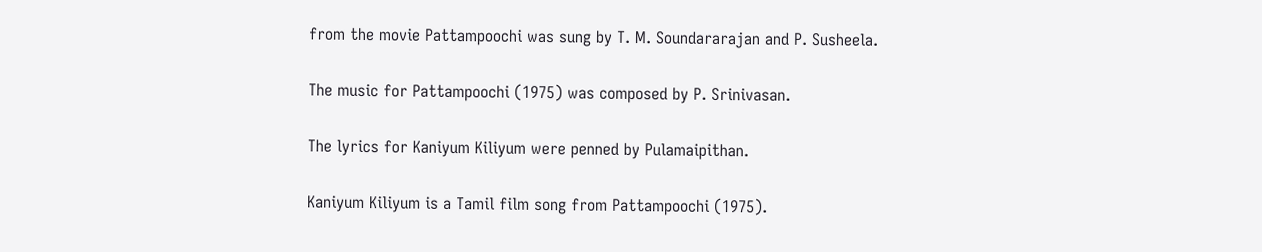from the movie Pattampoochi was sung by T. M. Soundararajan and P. Susheela.

The music for Pattampoochi (1975) was composed by P. Srinivasan.

The lyrics for Kaniyum Kiliyum were penned by Pulamaipithan.

Kaniyum Kiliyum is a Tamil film song from Pattampoochi (1975).